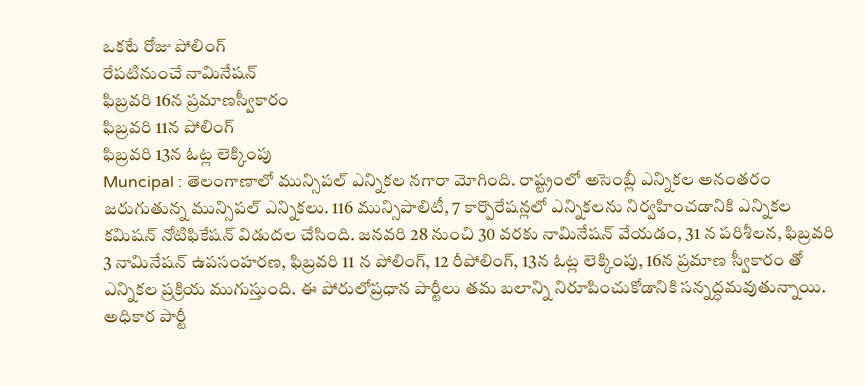ఒకటే రోజు పోలింగ్
రేపటినుంచే నామినేషన్
ఫిబ్రవరి 16న ప్రమాణస్వీకారం
ఫిబ్రవరి 11న పోలింగ్
ఫిబ్రవరి 13న ఓట్ల లెక్కింపు
Muncipal : తెలంగాణాలో మున్సిపల్ ఎన్నికల నగారా మోగింది. రాష్ట్రంలో అసెంబ్లీ ఎన్నికల అనంతరం జరుగుతున్న మున్సిపల్ ఎన్నికలు. 116 మున్సిపాలిటీ, 7 కార్పొరేషన్లలో ఎన్నికలను నిర్వహించడానికి ఎన్నికల కమిషన్ నోటిఫికేషన్ విడుదల చేసింది. జనవరి 28 నుంచి 30 వరకు నామినేషన్ వేయడం, 31 న పరిశీలన, ఫిబ్రవరి 3 నామినేషన్ ఉపసంహరణ, ఫిబ్రవరి 11 న పోలింగ్, 12 రీపోలింగ్, 13న ఓట్ల లెక్కింపు, 16న ప్రమాణ స్వీకారం తో ఎన్నికల ప్రక్రియ ముగుస్తుంది. ఈ పోరులోప్రధాన పార్టీలు తమ బలాన్ని నిరూపించుకోడానికి సన్నద్ధమవుతున్నాయి.
అధికార పార్టీ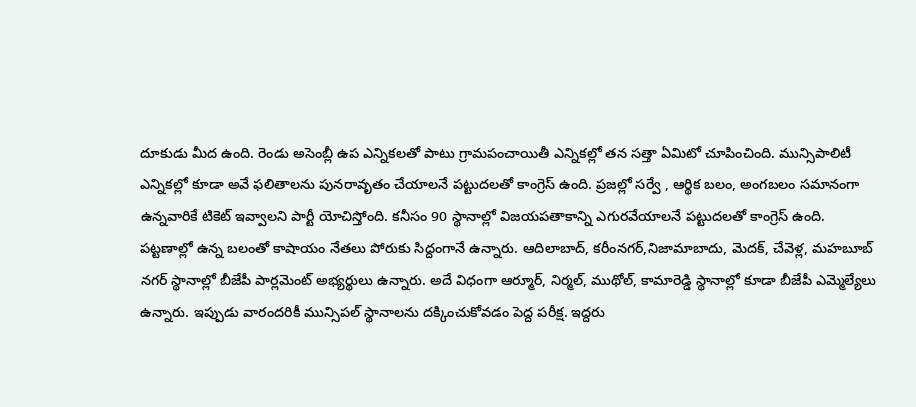దూకుడు మీద ఉంది. రెండు అసెంబ్లీ ఉప ఎన్నికలతో పాటు గ్రామపంచాయితీ ఎన్నికల్లో తన సత్తా ఏమిటో చూపించింది. మున్సిపాలిటీ ఎన్నికల్లో కూడా అవే ఫలితాలను పునరావృతం చేయాలనే పట్టుదలతో కాంగ్రెస్ ఉంది. ప్రజల్లో సర్వే , ఆర్థిక బలం, అంగబలం సమానంగా ఉన్నవారికే టికెట్ ఇవ్వాలని పార్టీ యోచిస్తోంది. కనీసం 90 స్థానాల్లో విజయపతాకాన్ని ఎగురవేయాలనే పట్టుదలతో కాంగ్రెస్ ఉంది.
పట్టణాల్లో ఉన్న బలంతో కాషాయం నేతలు పోరుకు సిద్దంగానే ఉన్నారు. ఆదిలాబాద్, కరీంనగర్,నిజామాబాదు, మెదక్, చేవెళ్ల, మహబూబ్ నగర్ స్థానాల్లో బీజేపీ పార్లమెంట్ అభ్యర్థులు ఉన్నారు. అదే విధంగా ఆర్మూర్, నిర్మల్, ముథోల్, కామారెడ్డి స్థానాల్లో కూడా బీజేపీ ఎమ్మెల్యేలు ఉన్నారు. ఇప్పుడు వారందరికీ మున్సిపల్ స్థానాలను దక్కించుకోవడం పెద్ద పరీక్ష. ఇద్దరు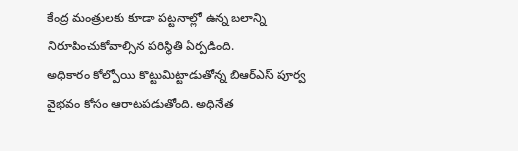కేంద్ర మంత్రులకు కూడా పట్టనాల్లో ఉన్న బలాన్ని నిరూపించుకోవాల్సిన పరిస్థితి ఏర్పడింది.
అధికారం కోల్పోయి కొట్టుమిట్టాడుతోన్న బిఆర్ఎస్ పూర్వ వైభవం కోసం ఆరాటపడుతోంది. అధినేత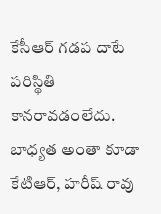కేసీఆర్ గడప దాటే పరిస్థితి కానరావడంలేదు. బాధ్యత అంతా కూడా కేటిఆర్, హరీష్ రావు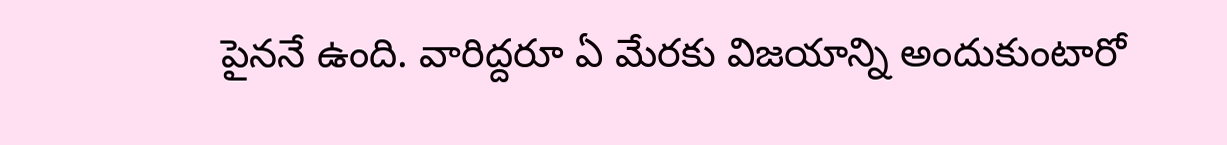పైననే ఉంది. వారిద్దరూ ఏ మేరకు విజయాన్ని అందుకుంటారో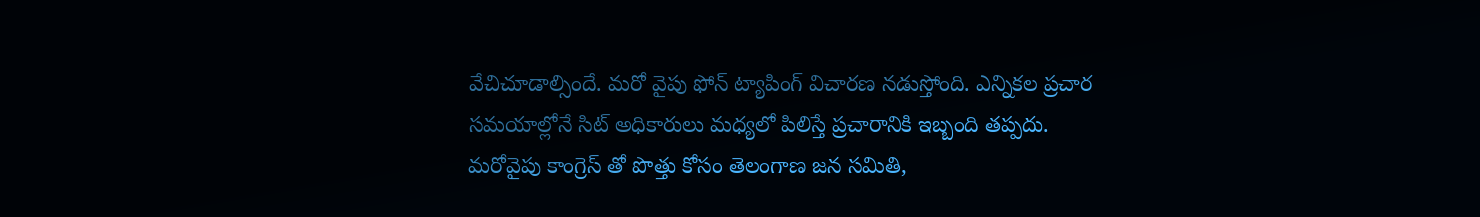వేచిచూడాల్సిందే. మరో వైపు ఫోన్ ట్యాపింగ్ విచారణ నడుస్తోంది. ఎన్నికల ప్రచార సమయాల్లోనే సిట్ అధికారులు మధ్యలో పిలిస్తే ప్రచారానికి ఇబ్బంది తప్పదు.
మరోవైపు కాంగ్రెస్ తో పొత్తు కోసం తెలంగాణ జన సమితి,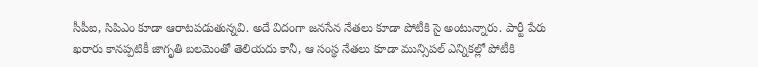సీపీఐ, సిపిఎం కూడా ఆరాటపడుతున్నవి. అదే విదంగా జనసేన నేతలు కూడా పోటీకి సై అంటున్నారు. పార్టీ పేరు ఖరారు కానప్పటికీ జాగృతి బలమెంతో తెలియదు కానీ, ఆ సంస్థ నేతలు కూడా మున్సిపల్ ఎన్నికల్లో పోటీకి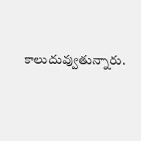కాలుదువ్వుతున్నారు.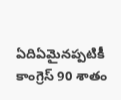ఏదిఏమైనప్పటికీ కాంగ్రెస్ 90 శాతం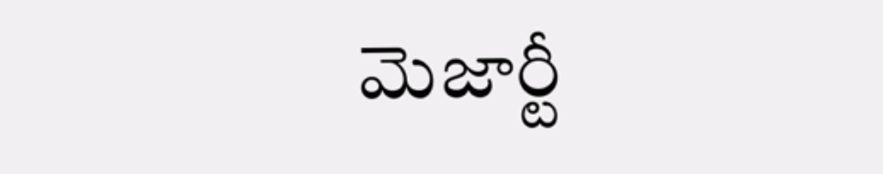మెజార్టీ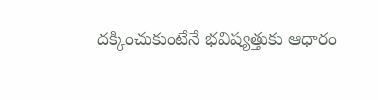దక్కించుకుంటేనే భవిష్యత్తుకు ఆధారం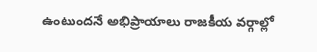ఉంటుందనే అభిప్రాయాలు రాజకీయ వర్గాల్లో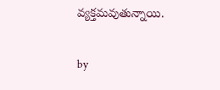వ్యక్తమవుతున్నాయి.

by